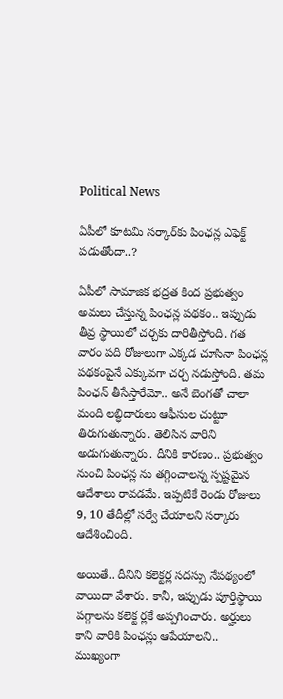Political News

ఏపీలో కూట‌మి స‌ర్కార్‌కు పింఛ‌న్ల ఎఫెక్ట్ ప‌డుతోందా..?

ఏపీలో సామాజిక భ‌ద్ర‌త కింద ప్ర‌భుత్వం అమ‌లు చేస్తున్న పింఛ‌న్ల ప‌థ‌కం.. ఇప్పుడు తీవ్ర స్థాయిలో చ‌ర్చ‌కు దారితీస్తోంది. గ‌త వారం ప‌ది రోజులుగా ఎక్క‌డ చూసినా పింఛ‌న్ల ప‌థ‌కంపైనే ఎక్కువ‌గా చ‌ర్చ నడుస్తోంది. త‌మ పింఛ‌న్ తీసేస్తారేమో.. అనే బెంగ‌తో చాలా మంది ల‌బ్ధిదారులు ఆఫీసుల చుట్టూ తిరుగుతున్నారు. తెలిసిన వారిని అడుగుతున్నారు. దీనికి కార‌ణం.. ప్ర‌భుత్వం నుంచి పింఛ‌న్ల ను త‌గ్గించాల‌న్న స్ప‌ష్ట‌మైన ఆదేశాలు రావ‌డమే. ఇప్ప‌టికే రెండు రోజులు 9, 10 తేదీల్లో స‌ర్వే చేయాల‌ని స‌ర్కారు ఆదేశించింది.

అయితే.. దీనిని క‌లెక్ట‌ర్ల స‌ద‌స్సు నేప‌థ్యంలో వాయిదా వేశారు. కానీ, ఇప్పుడు పూర్తిస్థాయి ప‌గ్గాల‌ను క‌లెక్ట ర్ల‌కే అప్ప‌గించారు. అర్హులు కాని వారికి పింఛ‌న్లు ఆపేయాల‌ని.. ముఖ్యంగా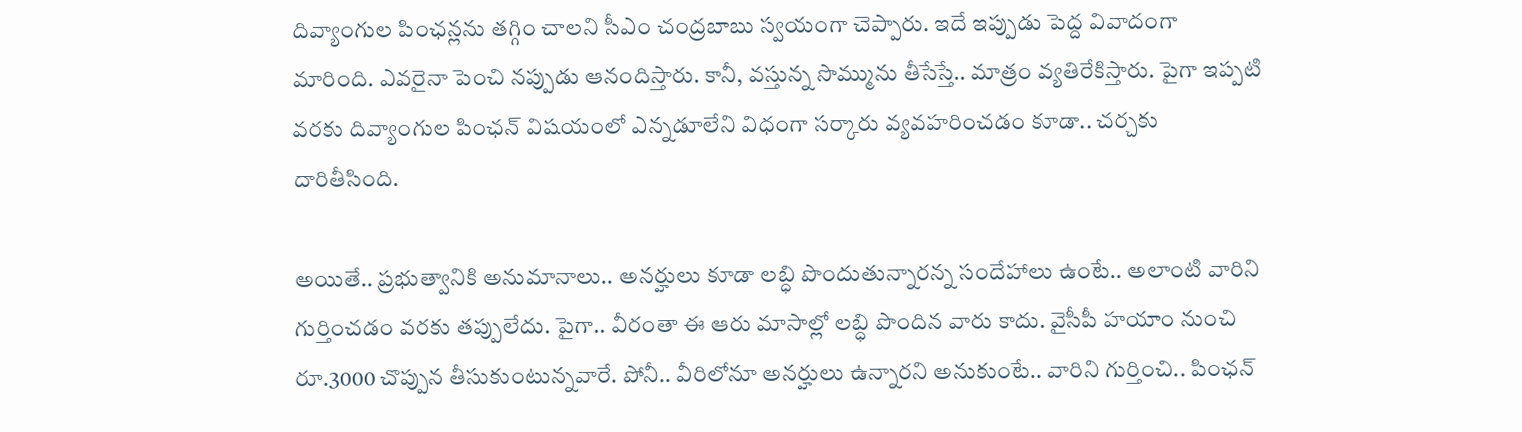దివ్యాంగుల పింఛ‌న్ల‌ను త‌గ్గిం చాల‌ని సీఎం చంద్ర‌బాబు స్వ‌యంగా చెప్పారు. ఇదే ఇప్పుడు పెద్ద వివాదంగా మారింది. ఎవ‌రైనా పెంచి న‌ప్పుడు ఆనందిస్తారు. కానీ, వ‌స్తున్న సొమ్మును తీసేస్తే.. మాత్రం వ్య‌తిరేకిస్తారు. పైగా ఇప్ప‌టి వ‌ర‌కు దివ్యాంగుల పింఛ‌న్ విష‌యంలో ఎన్న‌డూలేని విధంగా స‌ర్కారు వ్య‌వ‌హ‌రించ‌డం కూడా.. చ‌ర్చ‌కు దారితీసింది.

అయితే.. ప్ర‌భుత్వానికి అనుమానాలు.. అన‌ర్హులు కూడా ల‌బ్ధి పొందుతున్నార‌న్న సందేహాలు ఉంటే.. అలాంటి వారిని గుర్తించ‌డం వ‌ర‌కు త‌ప్పులేదు. పైగా.. వీరంతా ఈ ఆరు మాసాల్లో ల‌బ్ధి పొందిన వారు కాదు. వైసీపీ హ‌యాం నుంచి రూ.3000 చొప్పున తీసుకుంటున్న‌వారే. పోనీ.. వీరిలోనూ అన‌ర్హులు ఉన్నార‌ని అనుకుంటే.. వారిని గుర్తించి.. పింఛ‌న్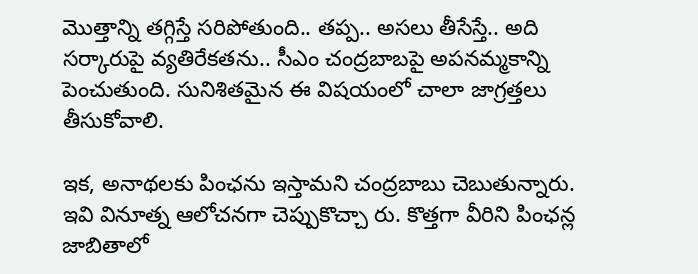మొత్తాన్ని త‌గ్గిస్తే స‌రిపోతుంది.. త‌ప్ప‌.. అస‌లు తీసేస్తే.. అది స‌ర్కారుపై వ్య‌తిరేక‌త‌ను.. సీఎం చంద్ర‌బాబపై అప‌న‌మ్మ‌కాన్ని పెంచుతుంది. సునిశిత‌మైన ఈ విష‌యంలో చాలా జాగ్ర‌త్త‌లు తీసుకోవాలి.

ఇక‌, అనాథ‌ల‌కు పింఛ‌ను ఇస్తామ‌ని చంద్ర‌బాబు చెబుతున్నారు. ఇవి వినూత్న ఆలోచ‌న‌గా చెప్పుకొచ్చా రు. కొత్త‌గా వీరిని పింఛ‌న్ల జాబితాలో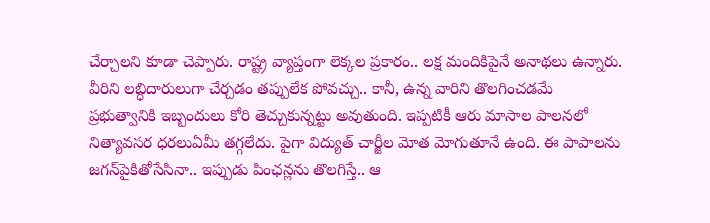చేర్చాల‌ని కూడా చెప్పారు. రాష్ట్ర వ్యాప్తంగా లెక్కల ప్ర‌కారం.. ల‌క్ష మందికిపైనే అనాథ‌లు ఉన్నారు. వీరిని ల‌బ్ధిదారులుగా చేర్చ‌డం త‌ప్పులేక పోవ‌చ్చు.. కానీ, ఉన్న వారిని తొల‌గించ‌డ‌మే ప్ర‌భుత్వానికి ఇబ్బందులు కోరి తెచ్చుకున్న‌ట్టు అవుతుంది. ఇప్ప‌టికీ ఆరు మాసాల పాల‌న‌లో నిత్యావ‌స‌ర ధ‌ర‌లుఏమీ త‌గ్గ‌లేదు. పైగా విద్యుత్ చార్జీల మోత మోగుతూనే ఉంది. ఈ పాపాల‌ను జ‌గ‌న్‌పైకితోసేసినా.. ఇప్పుడు పింఛ‌న్ల‌ను తొల‌గిస్తే.. ఆ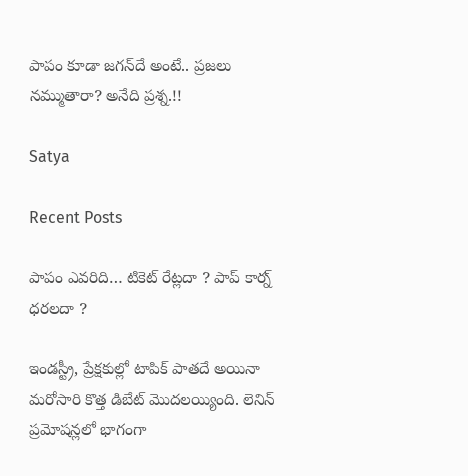పాపం కూడా జ‌గ‌న్‌దే అంటే.. ప్ర‌జ‌లు న‌మ్ముతారా? అనేది ప్ర‌శ్న‌.!!

Satya

Recent Posts

పాపం ఎవరిది… టికెట్ రేట్లదా ? పాప్ కార్న్ ధరలదా ?

ఇండస్ట్రీ, ప్రేక్షకుల్లో టాపిక్ పాతదే అయినా మరోసారి కొత్త డిబేట్ మొదలయ్యింది. లెనిన్ ప్రమోషన్లలో భాగంగా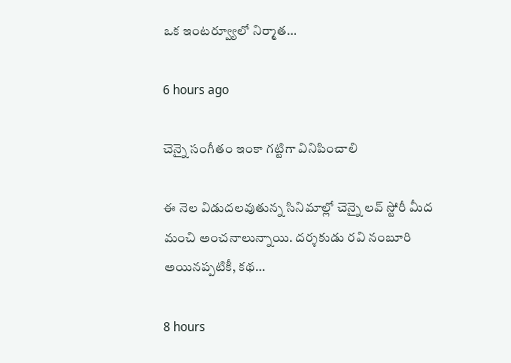ఒక ఇంటర్వ్యూలో నిర్మాత…

6 hours ago

చెన్నై సంగీతం ఇంకా గట్టిగా వినిపించాలి

ఈ నెల విడుదలవుతున్న సినిమాల్లో చెన్నై లవ్ స్టోరీ మీద మంచి అంచనాలున్నాయి. దర్శకుడు రవి నంబూరి అయినప్పటికీ, కథ…

8 hours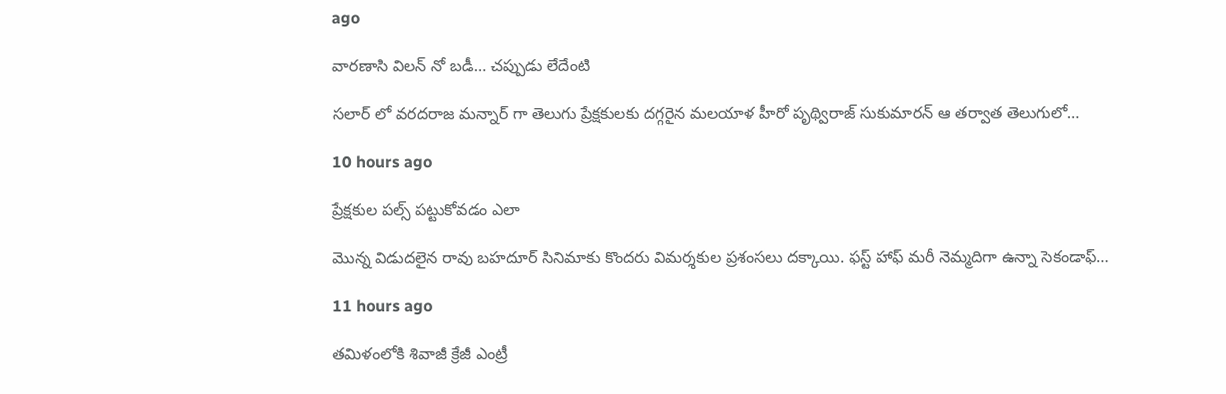ago

వారణాసి విలన్ నో బడీ… చప్పుడు లేదేంటి

సలార్ లో వరదరాజ మన్నార్ గా తెలుగు ప్రేక్షకులకు దగ్గరైన మలయాళ హీరో పృథ్విరాజ్ సుకుమారన్ ఆ తర్వాత తెలుగులో…

10 hours ago

ప్రేక్షకుల పల్స్ పట్టుకోవడం ఎలా

మొన్న విడుదలైన రావు బహదూర్ సినిమాకు కొందరు విమర్శకుల ప్రశంసలు దక్కాయి. ఫస్ట్ హాఫ్ మరీ నెమ్మదిగా ఉన్నా సెకండాఫ్…

11 hours ago

తమిళంలోకి శివాజీ క్రేజీ ఎంట్రీ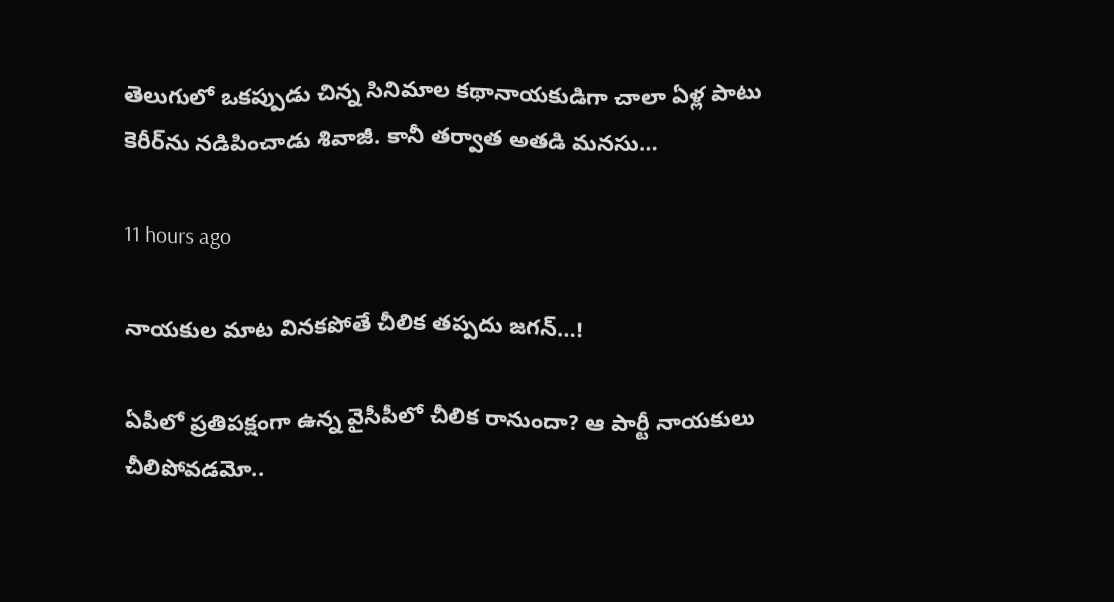తెలుగులో ఒకప్పుడు చిన్న సినిమాల కథానాయకుడిగా చాలా ఏళ్ల పాటు కెరీర్‌ను నడిపించాడు శివాజీ. కానీ తర్వాత అతడి మనసు…

11 hours ago

నాయకుల మాట వినకపోతే చీలిక తప్పదు జగన్…!

ఏపీలో ప్ర‌తిప‌క్షంగా ఉన్న వైసీపీలో చీలిక రానుందా? ఆ పార్టీ నాయ‌కులు చీలిపోవ‌డ‌మో..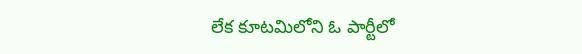లేక కూట‌మిలోని ఓ పార్టీలో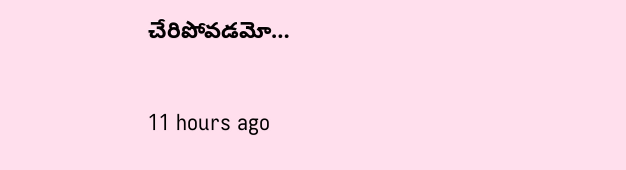చేరిపోవ‌డ‌మో…

11 hours ago